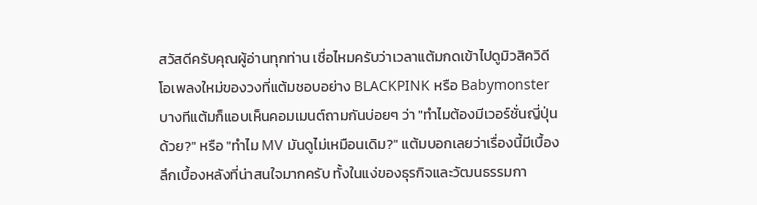สวัสดีครับคุณผู้อ่านทุกท่าน เชื่อไหมครับว่าเวลาแต้มกดเข้าไปดูมิวสิควิดีโอเพลงใหม่ของวงที่แต้มชอบอย่าง BLACKPINK หรือ Babymonster บางทีแต้มก็แอบเห็นคอมเมนต์ถามกันบ่อยๆ ว่า "ทำไมต้องมีเวอร์ชั่นญี่ปุ่นด้วย?" หรือ "ทำไม MV มันดูไม่เหมือนเดิม?" แต้มบอกเลยว่าเรื่องนี้มีเบื้องลึกเบื้องหลังที่น่าสนใจมากครับ ทั้งในแง่ของธุรกิจและวัฒนธรรมกา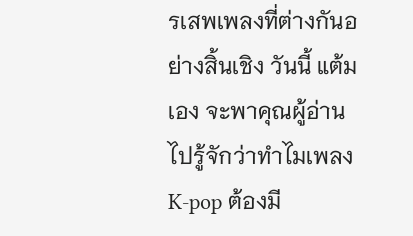รเสพเพลงที่ต่างกันอย่างสิ้นเชิง วันนี้ แต้มเอง จะพาคุณผู้อ่านไปรู้จักว่าทำไมเพลง K-pop ต้องมี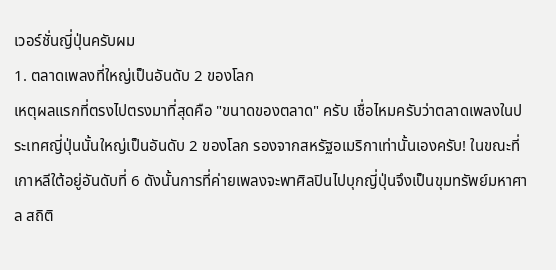เวอร์ชั่นญี่ปุ่นครับผม
1. ตลาดเพลงที่ใหญ่เป็นอันดับ 2 ของโลก
เหตุผลแรกที่ตรงไปตรงมาที่สุดคือ "ขนาดของตลาด" ครับ เชื่อไหมครับว่าตลาดเพลงในประเทศญี่ปุ่นนั้นใหญ่เป็นอันดับ 2 ของโลก รองจากสหรัฐอเมริกาเท่านั้นเองครับ! ในขณะที่เกาหลีใต้อยู่อันดับที่ 6 ดังนั้นการที่ค่ายเพลงจะพาศิลปินไปบุกญี่ปุ่นจึงเป็นขุมทรัพย์มหาศาล สถิติ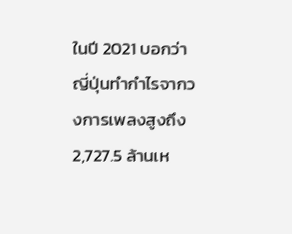ในปี 2021 บอกว่าญี่ปุ่นทำกำไรจากวงการเพลงสูงถึง 2,727.5 ล้านเห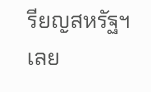รียญสหรัฐฯ เลย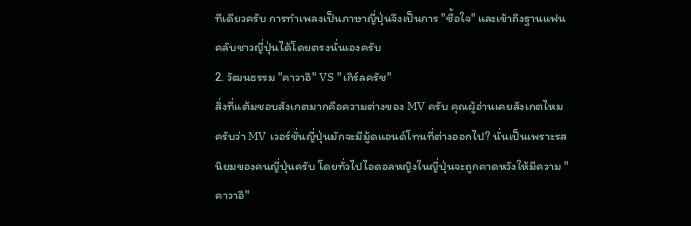ทีเดียวครับ การทำเพลงเป็นภาษาญี่ปุ่นจึงเป็นการ "ซื้อใจ" และเข้าถึงฐานแฟนคลับชาวญี่ปุ่นได้โดยตรงนั่นเองครับ
2. วัฒนธรรม "คาวาอิ" VS "เกิร์ลครัช"
สิ่งที่แต้มชอบสังเกตมากคือความต่างของ MV ครับ คุณผู้อ่านเคยสังเกตไหมครับว่า MV เวอร์ชั่นญี่ปุ่นมักจะมีมู้ดแอนด์โทนที่ต่างออกไป? นั่นเป็นเพราะรสนิยมของคนญี่ปุ่นครับ โดยทั่วไปไอดอลหญิงในญี่ปุ่นจะถูกคาดหวังให้มีความ "คาวาอิ"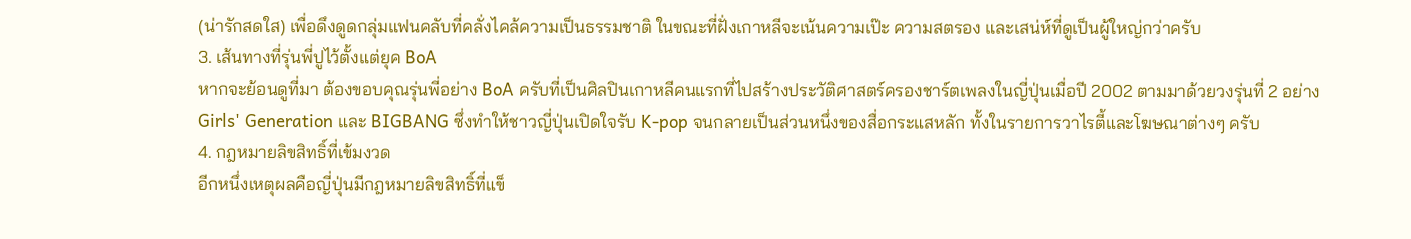(น่ารักสดใส) เพื่อดึงดูดกลุ่มแฟนคลับที่คลั่งไคล้ความเป็นธรรมชาติ ในขณะที่ฝั่งเกาหลีจะเน้นความเป๊ะ ความสตรอง และเสน่ห์ที่ดูเป็นผู้ใหญ่กว่าครับ
3. เส้นทางที่รุ่นพี่ปูไว้ตั้งแต่ยุค BoA
หากจะย้อนดูที่มา ต้องขอบคุณรุ่นพี่อย่าง BoA ครับที่เป็นศิลปินเกาหลีคนแรกที่ไปสร้างประวัติศาสตร์ครองชาร์ตเพลงในญี่ปุ่นเมื่อปี 2002 ตามมาด้วยวงรุ่นที่ 2 อย่าง Girls' Generation และ BIGBANG ซึ่งทำให้ชาวญี่ปุ่นเปิดใจรับ K-pop จนกลายเป็นส่วนหนึ่งของสื่อกระแสหลัก ทั้งในรายการวาไรตี้และโฆษณาต่างๆ ครับ
4. กฎหมายลิขสิทธิ์ที่เข้มงวด
อีกหนึ่งเหตุผลคือญี่ปุ่นมีกฎหมายลิขสิทธิ์ที่แข็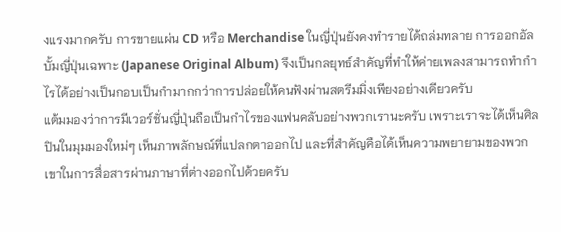งแรงมากครับ การขายแผ่น CD หรือ Merchandise ในญี่ปุ่นยังคงทำรายได้ถล่มทลาย การออกอัลบั้มญี่ปุ่นเฉพาะ (Japanese Original Album) จึงเป็นกลยุทธ์สำคัญที่ทำให้ค่ายเพลงสามารถทำกำไรได้อย่างเป็นกอบเป็นกำมากกว่าการปล่อยให้คนฟังผ่านสตรีมมิ่งเพียงอย่างเดียวครับ
แต้มมองว่าการมีเวอร์ชั่นญี่ปุ่นถือเป็นกำไรของแฟนคลับอย่างพวกเรานะครับ เพราะเราจะได้เห็นศิลปินในมุมมองใหม่ๆ เห็นภาพลักษณ์ที่แปลกตาออกไป และที่สำคัญคือได้เห็นความพยายามของพวกเขาในการสื่อสารผ่านภาษาที่ต่างออกไปด้วยครับ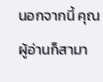นอกจากนี้ คุณผู้อ่านก็สามา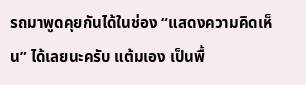รถมาพูดคุยกันได้ในช่อง “แสดงความคิดเห็น” ได้เลยนะครับ แต้มเอง เป็นพื้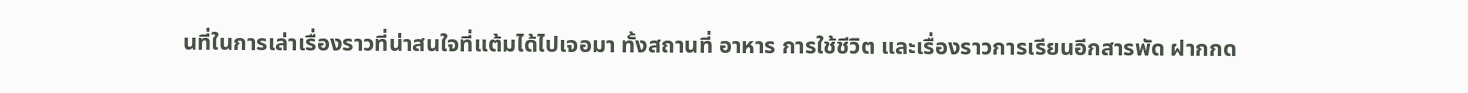นที่ในการเล่าเรื่องราวที่น่าสนใจที่แต้มได้ไปเจอมา ทั้งสถานที่ อาหาร การใช้ชีวิต และเรื่องราวการเรียนอีกสารพัด ฝากกด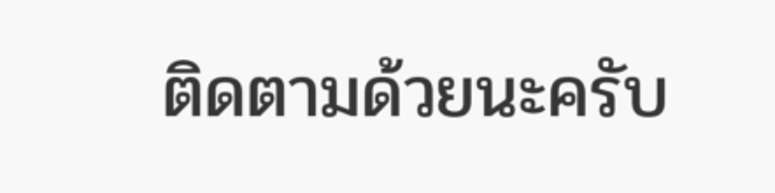ติดตามด้วยนะครับ